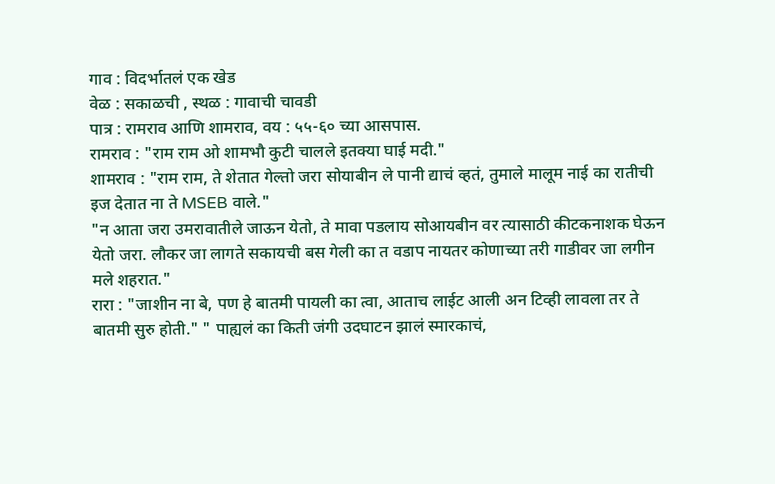गाव : विदर्भातलं एक खेड
वेळ : सकाळची , स्थळ : गावाची चावडी
पात्र : रामराव आणि शामराव, वय : ५५-६० च्या आसपास.
रामराव : "राम राम ओ शामभौ कुटी चालले इतक्या घाई मदी."
शामराव : "राम राम, ते शेतात गेल्तो जरा सोयाबीन ले पानी द्याचं व्हतं, तुमाले मालूम नाई का रातीची इज देतात ना ते MSEB वाले."
"न आता जरा उमरावातीले जाऊन येतो, ते मावा पडलाय सोआयबीन वर त्यासाठी कीटकनाशक घेऊन येतो जरा. लौकर जा लागते सकायची बस गेली का त वडाप नायतर कोणाच्या तरी गाडीवर जा लगीन मले शहरात."
रारा : "जाशीन ना बे, पण हे बातमी पायली का त्वा, आताच लाईट आली अन टिव्ही लावला तर ते बातमी सुरु होती." " पाह्यलं का किती जंगी उदघाटन झालं स्मारकाचं,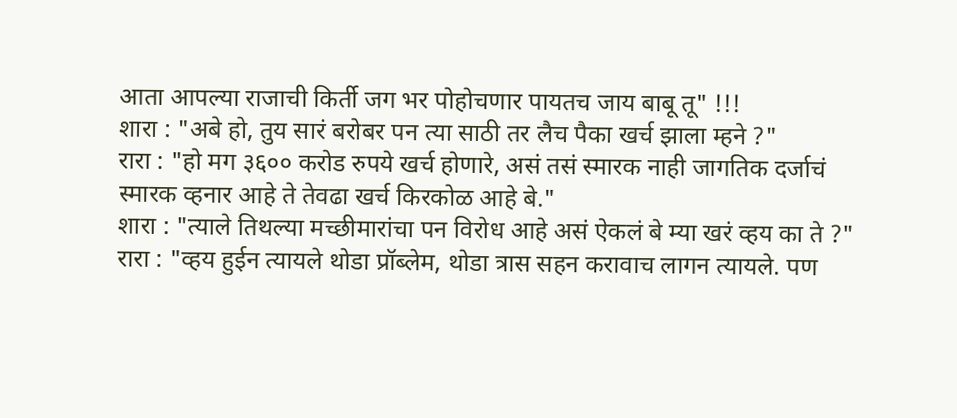आता आपल्या राजाची किर्ती जग भर पोहोचणार पायतच जाय बाबू तू" !!!
शारा : "अबे हो, तुय सारं बरोबर पन त्या साठी तर लैच पैका खर्च झाला म्हने ?"
रारा : "हो मग ३६०० करोड रुपये खर्च होणारे, असं तसं स्मारक नाही जागतिक दर्जाचं स्मारक व्हनार आहे ते तेवढा खर्च किरकोळ आहे बे."
शारा : "त्याले तिथल्या मच्छीमारांचा पन विरोध आहे असं ऐकलं बे म्या खरं व्हय का ते ?"
रारा : "व्हय हुईन त्यायले थोडा प्रॉब्लेम, थोडा त्रास सहन करावाच लागन त्यायले. पण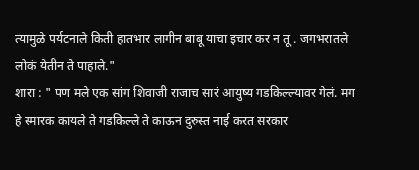त्यामुळे पर्यटनाले किती हातभार लागीन बाबू याचा इचार कर न तू . जगभरातले लोकं येतीन ते पाहाले."
शारा : " पण मले एक सांग शिवाजी राजाच सारं आयुष्य गडकिल्ल्यावर गेलं. मग हे स्मारक कायले ते गडकिल्ले ते काऊन दुरुस्त नाई करत सरकार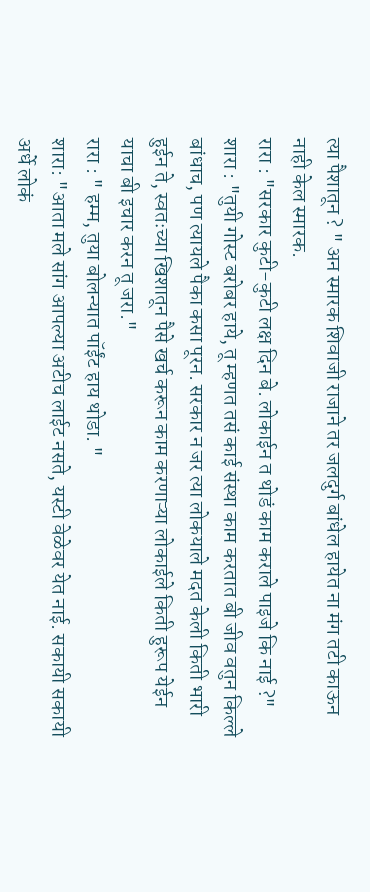त्या पैशातून ? " अन स्मारक शिवाजी राजाने तर जलदुर्ग बांधेल हायेत ना मंग तटी काऊन नाही केल स्मारक.
रारा : "सरकार कुटी-कुटी लक्ष दिन बे. लोकाईन त थोडं काम कराले पाइजे कि नाई ?"
शारा : "तुयी गोस्ट बरोबर हाये, तू म्हणत तसं काई संस्था काम करतात बी जीव वतुन किल्ले बांधाच, पण त्यायले पैका कसा पूरन. सरकार न जर त्या लोकयाले मदत केली किती भारी हुईन ते, स्वतःच्या खिशातून पैसे खर्च करून काम करणाऱ्या लोकाईले किती हुरूप येईन याचा बी इचार करन तू जरा."
रारा : " हम्म, तुया बोलन्यात पॉईंट हाय थोडा. "
शारा: "आता मले सांग आपल्या अटीच लाईट नसते, यस्टी वेळेवर येत नाई. सकायी सकायी अर्धे लोकं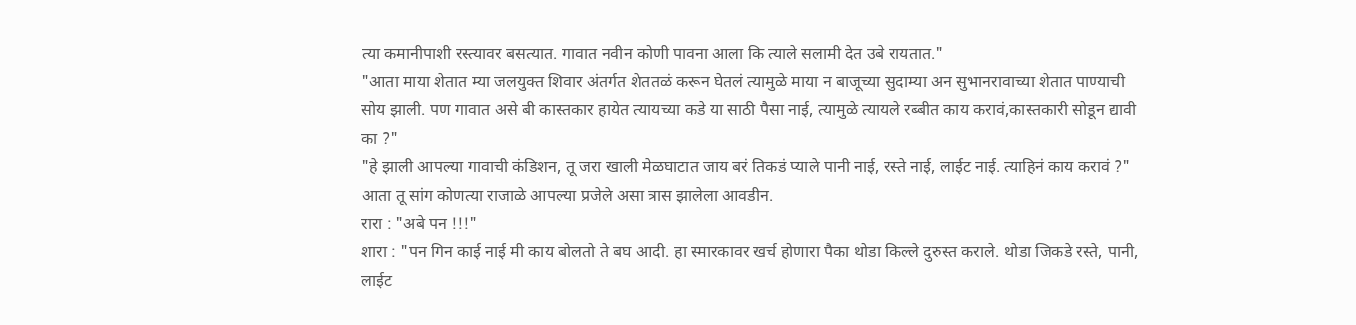त्या कमानीपाशी रस्त्यावर बसत्यात. गावात नवीन कोणी पावना आला कि त्याले सलामी देत उबे रायतात."
"आता माया शेतात म्या जलयुक्त शिवार अंतर्गत शेततळं करून घेतलं त्यामुळे माया न बाजूच्या सुदाम्या अन सुभानरावाच्या शेतात पाण्याची सोय झाली. पण गावात असे बी कास्तकार हायेत त्यायच्या कडे या साठी पैसा नाई, त्यामुळे त्यायले रब्बीत काय करावं,कास्तकारी सोडून द्यावी का ?"
"हे झाली आपल्या गावाची कंडिशन, तू जरा खाली मेळघाटात जाय बरं तिकडं प्याले पानी नाई, रस्ते नाई, लाईट नाई. त्याहिनं काय करावं ?" आता तू सांग कोणत्या राजाळे आपल्या प्रजेले असा त्रास झालेला आवडीन.
रारा : "अबे पन !!!"
शारा : "पन गिन काई नाई मी काय बोलतो ते बघ आदी. हा स्मारकावर खर्च होणारा पैका थोडा किल्ले दुरुस्त कराले. थोडा जिकडे रस्ते, पानी, लाईट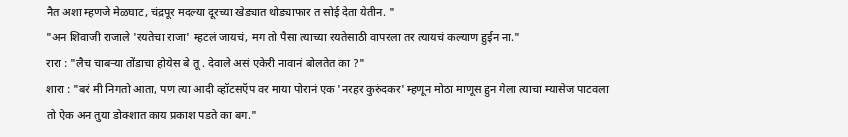नैत अशा म्हणजे मेळघाट, चंद्रपूर मदल्या दूरच्या खेड्यात थोड्याफार त सोई देता येतीन. "
"अन शिवाजी राजाले 'रयतेचा राजा' म्हटलं जायचं, मग तो पैसा त्याच्या रयतेसाठी वापरला तर त्यायचं कल्याण हुईन ना."
रारा : "लैच चाबऱ्या तोंडाचा होयेस बे तू . देवाले असं एकेरी नावानं बोलतेत का ?"
शारा : "बरं मी निगतो आता, पण त्या आदी व्हॉटसऍप वर माया पोरानं एक 'नरहर कुरुंदकर' म्हणून मोठा माणूस हुन गेला त्याचा म्यासेज पाटवला तो ऐक अन तुया डोक्शात काय प्रकाश पडते का बग."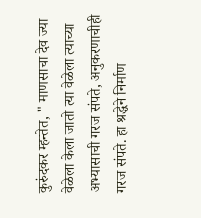कुरुंदकर म्हन्तेत, " माणसाचा देव ज्या वेळेला केला जातो त्या वेळेला त्याच्या अभ्यासाची गरज संपते, अनुकरणाचीही गरज संपते. हा श्रद्धेने निर्माण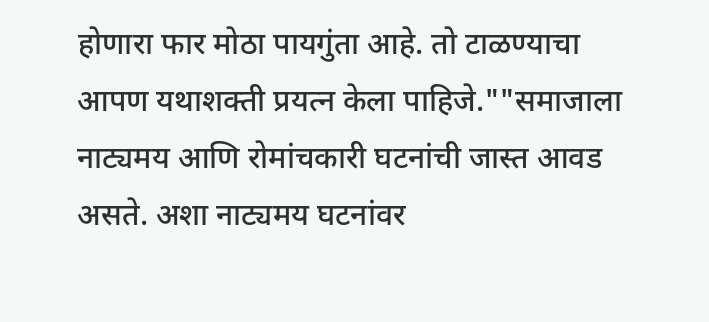होणारा फार मोठा पायगुंता आहे. तो टाळण्याचा आपण यथाशक्ती प्रयत्न केला पाहिजे.""समाजाला नाट्यमय आणि रोमांचकारी घटनांची जास्त आवड असते. अशा नाट्यमय घटनांवर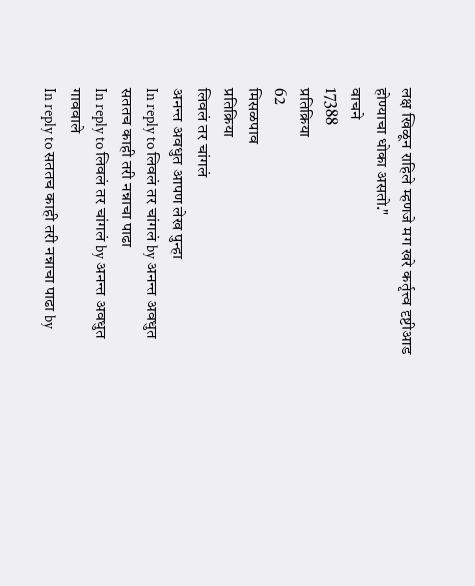लक्ष खिळून राहिले म्हणजे मग खरे कर्तृत्त्व दृष्टीआड होण्याचा धोका असतो."
वाचने
17388
प्रतिक्रिया
62
मिसळपाव
प्रतिक्रिया
लिवलं तर चांगलं
अनन्त अवधुत आपण लेख पुन्हा
In reply to लिवलं तर चांगलं by अनन्त अवधुत
सततच काही तरी नन्नाचा पाढा
In reply to लिवलं तर चांगलं by अनन्त अवधुत
गाववाले
In reply to सततच काही तरी नन्नाचा पाढा by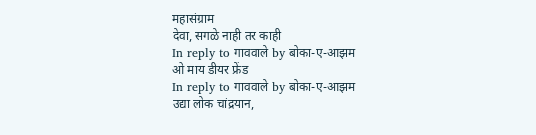महासंग्राम
देवा, सगळे नाही तर काही
In reply to गाववाले by बोका-ए-आझम
ओ माय डीयर फ्रेंड
In reply to गाववाले by बोका-ए-आझम
उद्या लोक चांद्रयान,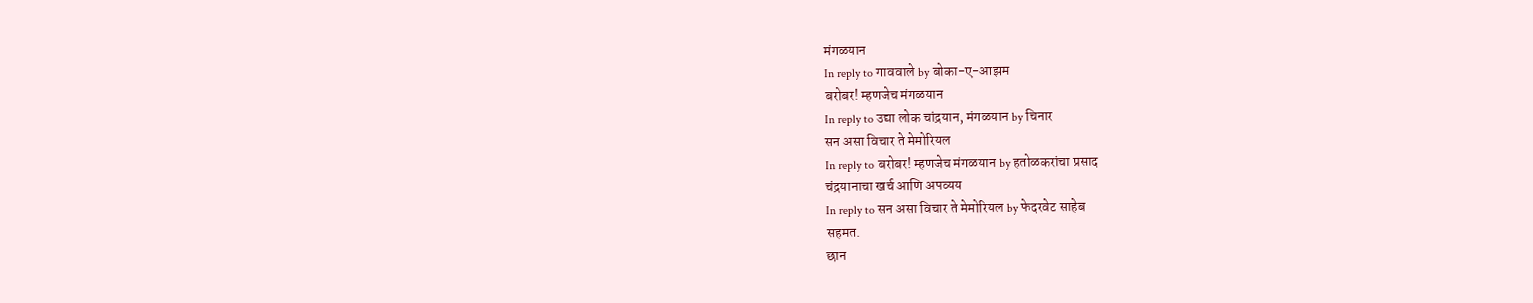मंगळयान
In reply to गाववाले by बोका-ए-आझम
बरोबर! म्हणजेच मंगळयान
In reply to उद्या लोक चांद्रयान, मंगळयान by चिनार
सन असा विचार ते मेमोरियल
In reply to बरोबर! म्हणजेच मंगळयान by हतोळकरांचा प्रसाद
चंद्रयानाचा खर्च आणि अपव्यय
In reply to सन असा विचार ते मेमोरियल by फेदरवेट साहेब
सहमत.
छान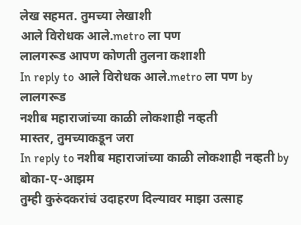लेख सहमत. तुमच्या लेखाशी
आले विरोधक आले.metro ला पण
लालगरूड आपण कोणती तुलना कशाशी
In reply to आले विरोधक आले.metro ला पण by लालगरूड
नशीब महाराजांच्या काळी लोकशाही नव्हती
मास्तर, तुमच्याकडून जरा
In reply to नशीब महाराजांच्या काळी लोकशाही नव्हती by बोका-ए-आझम
तुम्ही कुरुंदकरांचं उदाहरण दिल्यावर माझा उत्साह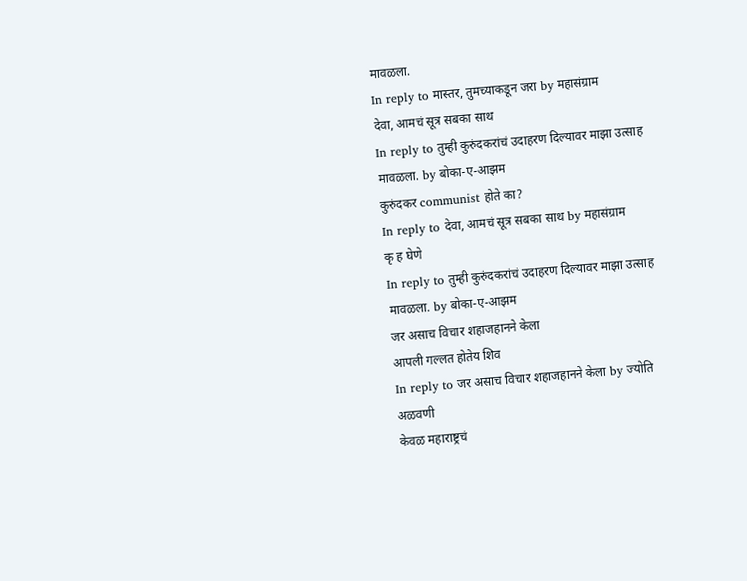मावळला.
In reply to मास्तर, तुमच्याकडून जरा by महासंग्राम
देवा, आमचं सूत्र सबका साथ
In reply to तुम्ही कुरुंदकरांचं उदाहरण दिल्यावर माझा उत्साह मावळला. by बोका-ए-आझम
कुरुंदकर communist होते का?
In reply to देवा, आमचं सूत्र सबका साथ by महासंग्राम
कृ ह घेणे
In reply to तुम्ही कुरुंदकरांचं उदाहरण दिल्यावर माझा उत्साह मावळला. by बोका-ए-आझम
जर असाच विचार शहाजहानने केला
आपली गल्लत होतेय शिव
In reply to जर असाच विचार शहाजहानने केला by ज्योति अळवणी
केवळ महाराष्ट्रचं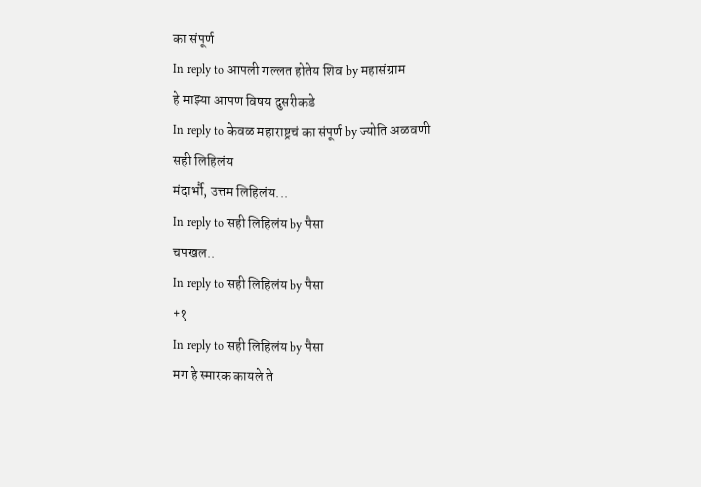का संपूर्ण
In reply to आपली गल्लत होतेय शिव by महासंग्राम
हे माझ्या आपण विषय दुसरीकडे
In reply to केवळ महाराष्ट्रचं का संपूर्ण by ज्योति अळवणी
सही लिहिलंय
मंदार्भौ, उत्तम लिहिलंय...
In reply to सही लिहिलंय by पैसा
चपखल..
In reply to सही लिहिलंय by पैसा
+१
In reply to सही लिहिलंय by पैसा
मग हे स्मारक कायले ते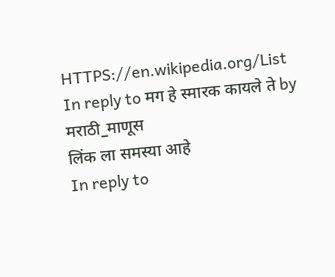HTTPS://en.wikipedia.org/List
In reply to मग हे स्मारक कायले ते by मराठी_माणूस
लिंक ला समस्या आहे
In reply to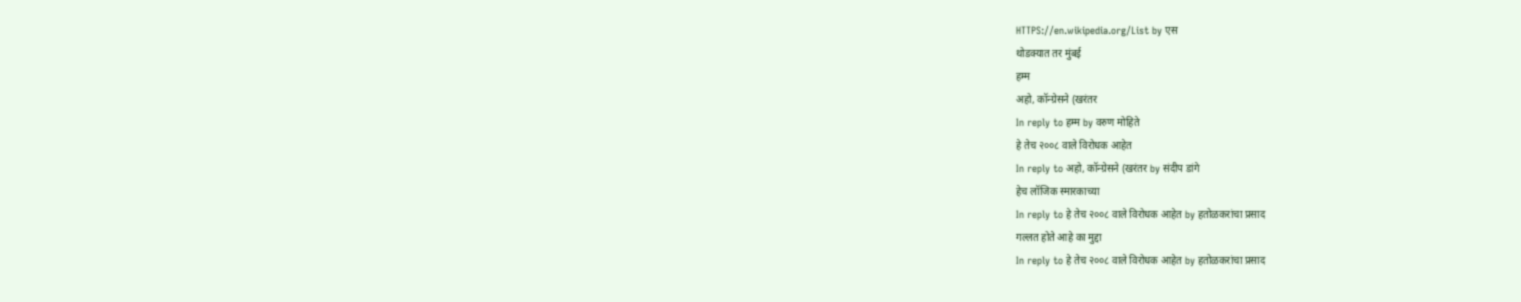HTTPS://en.wikipedia.org/List by एस
थोडक्यात तर मुंबई
हम्म
अहो, कॉन्ग्रेसने (खरंतर
In reply to हम्म by वरुण मोहिते
हे तेच २००८ वाले विरोधक आहेत
In reply to अहो, कॉन्ग्रेसने (खरंतर by संदीप डांगे
हेच लॉजिक स्मारकाच्या
In reply to हे तेच २००८ वाले विरोधक आहेत by हतोळकरांचा प्रसाद
गल्लत होते आहे का मुद्दा
In reply to हे तेच २००८ वाले विरोधक आहेत by हतोळकरांचा प्रसाद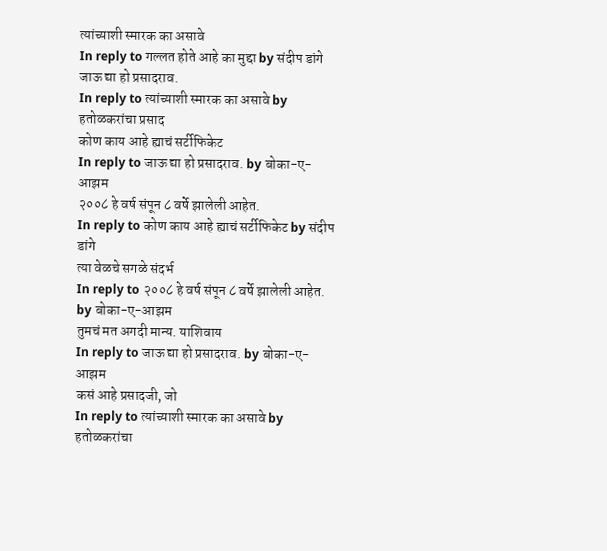त्यांच्याशी स्मारक का असावे
In reply to गल्लत होते आहे का मुद्दा by संदीप डांगे
जाऊ द्या हो प्रसादराव.
In reply to त्यांच्याशी स्मारक का असावे by हतोळकरांचा प्रसाद
कोण काय आहे ह्याचं सर्टीफिकेट
In reply to जाऊ द्या हो प्रसादराव. by बोका-ए-आझम
२००८ हे वर्ष संपून ८ वर्षे झालेली आहेत.
In reply to कोण काय आहे ह्याचं सर्टीफिकेट by संदीप डांगे
त्या वेळचे सगळे संदर्भ
In reply to २००८ हे वर्ष संपून ८ वर्षे झालेली आहेत. by बोका-ए-आझम
तुमचं मत अगदी मान्य. याशिवाय
In reply to जाऊ द्या हो प्रसादराव. by बोका-ए-आझम
कसं आहे प्रसादजी, जो
In reply to त्यांच्याशी स्मारक का असावे by हतोळकरांचा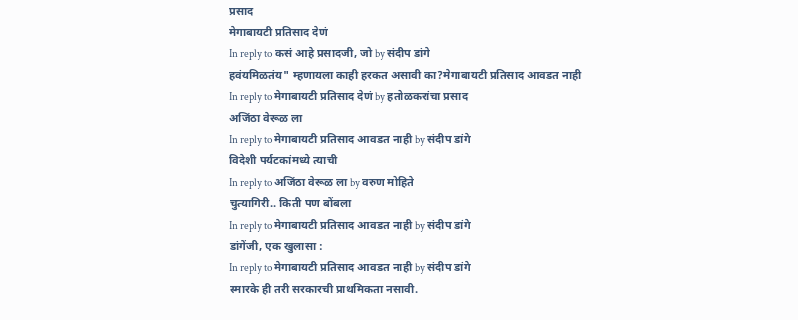प्रसाद
मेगाबायटी प्रतिसाद देणं
In reply to कसं आहे प्रसादजी, जो by संदीप डांगे
हवंयमिळतंय" म्हणायला काही हरकत असावी का?मेगाबायटी प्रतिसाद आवडत नाही
In reply to मेगाबायटी प्रतिसाद देणं by हतोळकरांचा प्रसाद
अजिंठा वेरूळ ला
In reply to मेगाबायटी प्रतिसाद आवडत नाही by संदीप डांगे
विदेशी पर्यटकांमध्ये त्याची
In reply to अजिंठा वेरूळ ला by वरुण मोहिते
चुत्यागिरी.. किती पण बोंबला
In reply to मेगाबायटी प्रतिसाद आवडत नाही by संदीप डांगे
डांगेंजी, एक खुलासा :
In reply to मेगाबायटी प्रतिसाद आवडत नाही by संदीप डांगे
स्मारके ही तरी सरकारची प्राथमिकता नसावी.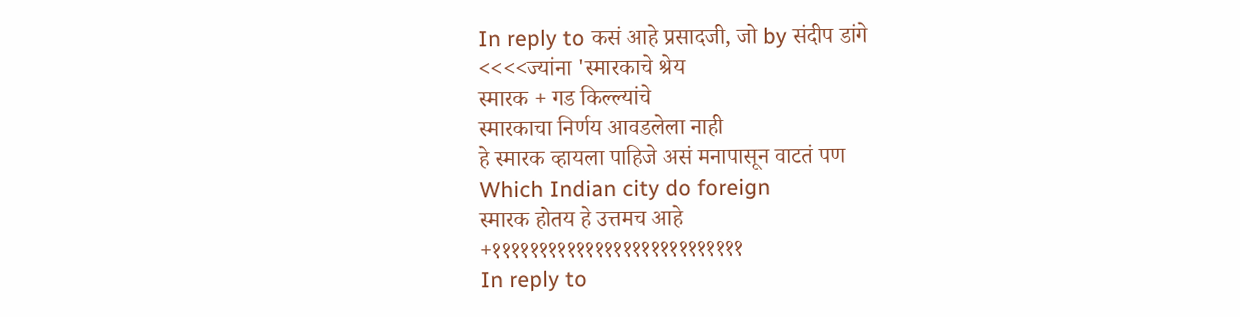In reply to कसं आहे प्रसादजी, जो by संदीप डांगे
<<<<ज्यांना 'स्मारकाचे श्रेय
स्मारक + गड किल्ल्यांचे
स्मारकाचा निर्णय आवडलेला नाही
हे स्मारक व्हायला पाहिजे असं मनापासून वाटतं पण
Which Indian city do foreign
स्मारक होतय हे उत्तमच आहे
+१११११११११११११११११११११११११११
In reply to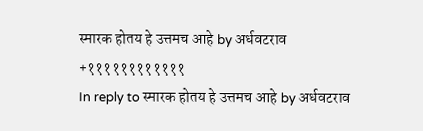स्मारक होतय हे उत्तमच आहे by अर्धवटराव
+११११११११११११
In reply to स्मारक होतय हे उत्तमच आहे by अर्धवटराव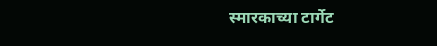स्मारकाच्या टार्गेट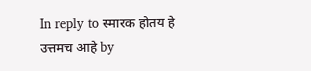In reply to स्मारक होतय हे उत्तमच आहे by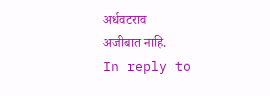अर्धवटराव
अजीबात नाहि.
In reply to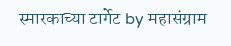स्मारकाच्या टार्गेट by महासंग्राम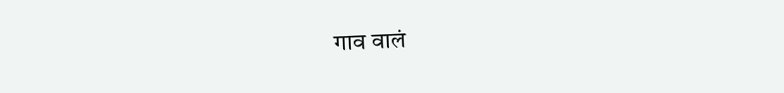गाव वालं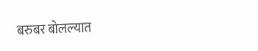बरुबर बोलल्यात